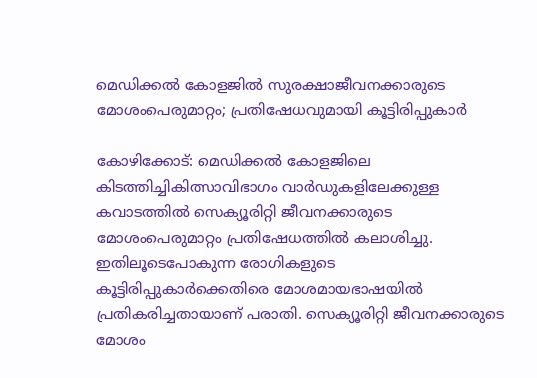മെഡിക്കല്‍ കോളജില്‍ സുരക്ഷാജീവനക്കാരുടെ മോശംപെരുമാറ്റം; പ്രതിഷേധവുമായി കൂട്ടിരിപ്പുകാര്‍

കോഴിക്കോട്: മെഡിക്കല്‍ കോളജിലെ കിടത്തിച്ചികിത്സാവിഭാഗം വാര്‍ഡുകളിലേക്കുള്ള കവാടത്തില്‍ സെക്യൂരിറ്റി ജീവനക്കാരുടെ മോശംപെരുമാറ്റം പ്രതിഷേധത്തില്‍ കലാശിച്ചു. ഇതിലൂടെപോകുന്ന രോഗികളുടെ കൂട്ടിരിപ്പുകാര്‍ക്കെതിരെ മോശമായഭാഷയില്‍ പ്രതികരിച്ചതായാണ് പരാതി. സെക്യൂരിറ്റി ജീവനക്കാരുടെ മോശം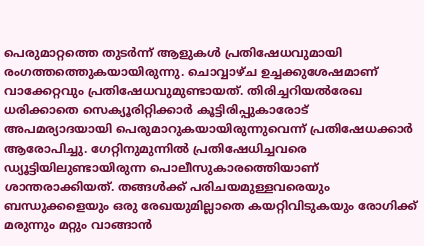പെരുമാറ്റത്തെ തുടര്‍ന്ന് ആളുകള്‍ പ്രതിഷേധവുമായി രംഗത്തത്തെുകയായിരുന്നു. ചൊവ്വാഴ്ച ഉച്ചക്കുശേഷമാണ് വാക്കേറ്റവും പ്രതിഷേധവുമുണ്ടായത്. തിരിച്ചറിയല്‍രേഖ ധരിക്കാതെ സെക്യൂരിറ്റിക്കാര്‍ കൂട്ടിരിപ്പുകാരോട് അപമര്യാദയായി പെരുമാറുകയായിരുന്നുവെന്ന് പ്രതിഷേധക്കാര്‍ ആരോപിച്ചു. ഗേറ്റിനുമുന്നില്‍ പ്രതിഷേധിച്ചവരെ ഡ്യൂട്ടിയിലുണ്ടായിരുന്ന പൊലീസുകാരത്തെിയാണ് ശാന്തരാക്കിയത്. തങ്ങള്‍ക്ക് പരിചയമുള്ളവരെയും ബന്ധുക്കളെയും ഒരു രേഖയുമില്ലാതെ കയറ്റിവിടുകയും രോഗിക്ക് മരുന്നും മറ്റും വാങ്ങാന്‍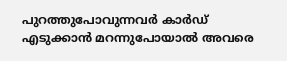പുറത്തുപോവുന്നവര്‍ കാര്‍ഡ് എടുക്കാന്‍ മറന്നുപോയാല്‍ അവരെ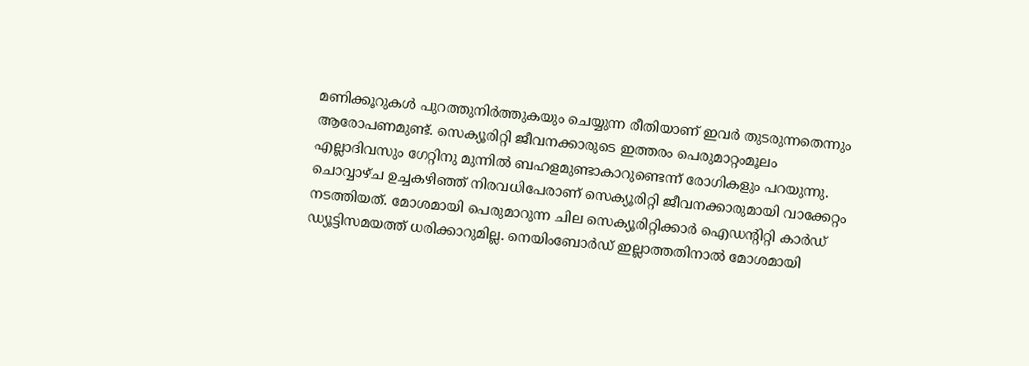മണിക്കൂറുകള്‍ പുറത്തുനിര്‍ത്തുകയും ചെയ്യുന്ന രീതിയാണ് ഇവര്‍ തുടരുന്നതെന്നും ആരോപണമുണ്ട്. സെക്യൂരിറ്റി ജീവനക്കാരുടെ ഇത്തരം പെരുമാറ്റംമൂലം എല്ലാദിവസും ഗേറ്റിനു മുന്നില്‍ ബഹളമുണ്ടാകാറുണ്ടെന്ന് രോഗികളും പറയുന്നു. ചൊവ്വാഴ്ച ഉച്ചകഴിഞ്ഞ് നിരവധിപേരാണ് സെക്യൂരിറ്റി ജീവനക്കാരുമായി വാക്കേറ്റം നടത്തിയത്. മോശമായി പെരുമാറുന്ന ചില സെക്യൂരിറ്റിക്കാര്‍ ഐഡന്‍റിറ്റി കാര്‍ഡ് ഡ്യൂട്ടിസമയത്ത് ധരിക്കാറുമില്ല. നെയിംബോര്‍ഡ് ഇല്ലാത്തതിനാല്‍ മോശമായി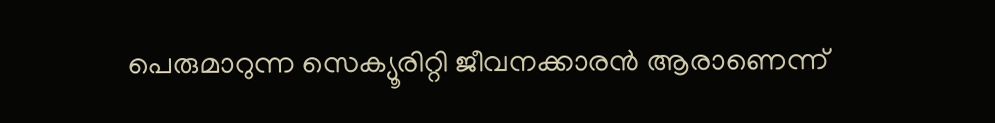പെരുമാറുന്ന സെക്യൂരിറ്റി ജീവനക്കാരന്‍ ആരാണെന്ന്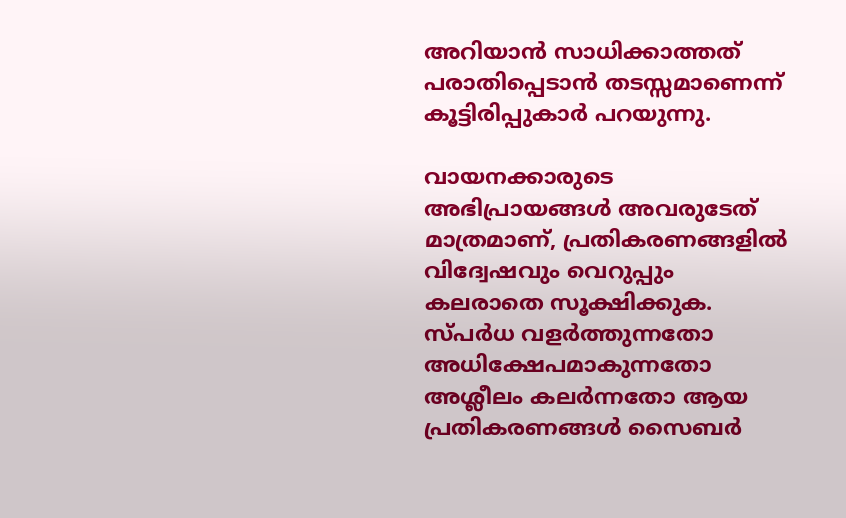അറിയാന്‍ സാധിക്കാത്തത് പരാതിപ്പെടാന്‍ തടസ്സമാണെന്ന് കൂട്ടിരിപ്പുകാര്‍ പറയുന്നു.

വായനക്കാരുടെ അഭിപ്രായങ്ങള്‍ അവരുടേത് മാത്രമാണ്, പ്രതികരണങ്ങളിൽ വിദ്വേഷവും വെറുപ്പും കലരാതെ സൂക്ഷിക്കുക. സ്പർധ വളർത്തുന്നതോ അധിക്ഷേപമാകുന്നതോ അശ്ലീലം കലർന്നതോ ആയ പ്രതികരണങ്ങൾ സൈബർ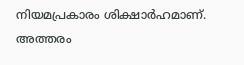നിയമപ്രകാരം ശിക്ഷാർഹമാണ്. അത്തരം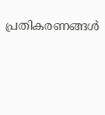പ്രതികരണങ്ങൾ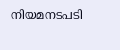നിയമനടപടി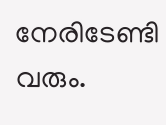നേരിടേണ്ടി വരും.